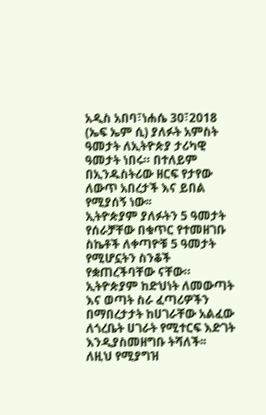አዲስ አበባ፣ነሐሴ 30፣2018 (ኤፍ ኤም ሲ) ያለፉት አምስት ዓመታት ለኢትዮጵያ ታሪካዊ ዓመታት ነበሩ። በተለይም በኢንዱስትሪው ዘርፍ የታየው ለውጥ አበረታች እና ይበል የሚያሰኝ ነው፡፡
ኢትዮጵያም ያለፉትን 5 ዓመታት የሰራቻቸው በቁጥር የተመዘገቡ ስኬቶች ለቀጣዮቹ 5 ዓመታት የሚሆኗትን ስንቆች የቋጠረችባቸው ናቸው።
ኢትዮጵያም ከድህነት ለመውጣት እና ወጣት ስራ ፈጣሪዎችን በማበረታታት ከሀገራቸው አልፈው ለጎረቤት ሀገራት የሚተርፍ እድገት እንዲያስመዘግቡ ትሻለች፡፡
ለዚህ የሚያግዝ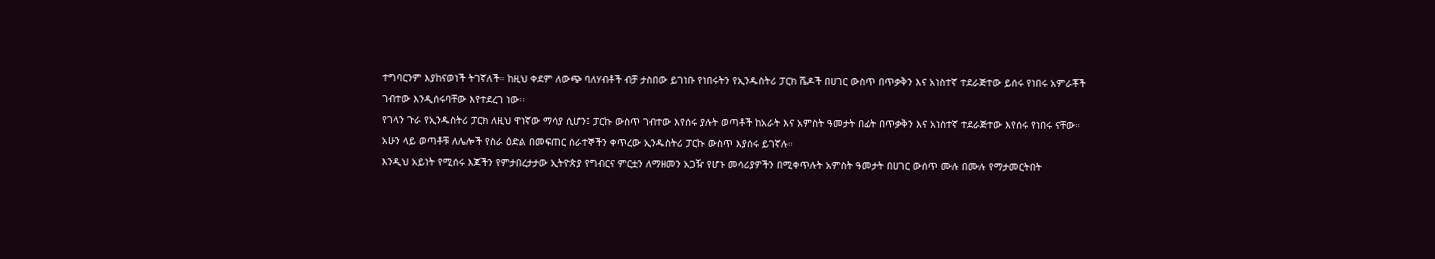ተግባርንም እያከናወነች ትገኛለች። ከዚህ ቀደም ለውጭ ባለሃብቶች ብቻ ታስበው ይገነቡ የነበሩትን የኢንዱስትሪ ፓርክ ሼዶች በሀገር ውስጥ በጥቃቅን እና አነስተኛ ተደራጅተው ይሰሩ የነበሩ አምራቾች ገብተው እንዲሰሩባቸው እየተደረገ ነው፡፡
የገላን ጉራ የኢንዱስትሪ ፓርክ ለዚህ ዋነኛው ማሳያ ሲሆን፤ ፓርኩ ውስጥ ገብተው እየሰሩ ያሉት ወጣቶች ከአራት እና አምስት ዓመታት በፊት በጥቃቅን እና አነስተኛ ተደራጅተው እየሰሩ የነበሩ ናቸው።
አሁን ላይ ወጣቶቹ ለሌሎች የስራ ዕድል በመፍጠር ሰራተኞችን ቀጥረው ኢንዱስትሪ ፓርኩ ውስጥ እያሰሩ ይገኛሉ።
እንዲህ አይነት የሚሰሩ እጆችን የምታበረታታው ኢትዮጵያ የግብርና ምርቷን ለማዘመን አጋዥ የሆኑ መሳሪያዎችን በሚቀጥሉት አምስት ዓመታት በሀገር ውሰጥ ሙሉ በሙሉ የማታመርትበት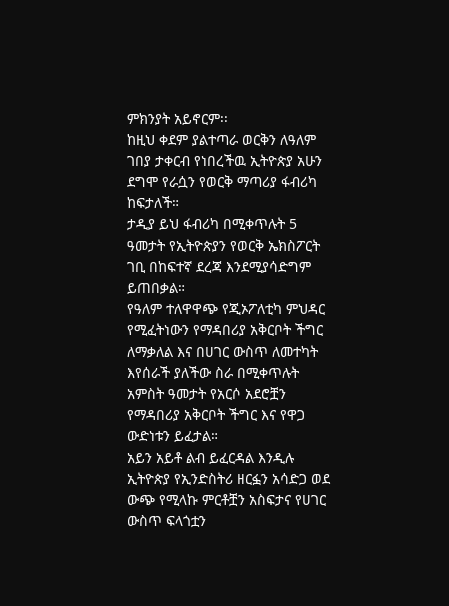ምክንያት አይኖርም፡፡
ከዚህ ቀደም ያልተጣራ ወርቅን ለዓለም ገበያ ታቀርብ የነበረችዉ ኢትዮጵያ አሁን ደግሞ የራሷን የወርቅ ማጣሪያ ፋብሪካ ከፍታለች።
ታዲያ ይህ ፋብሪካ በሚቀጥሉት 5 ዓመታት የኢትዮጵያን የወርቅ ኤክስፖርት ገቢ በከፍተኛ ደረጃ እንደሚያሳድግም ይጠበቃል።
የዓለም ተለዋዋጭ የጂኦፖለቲካ ምህዳር የሚፈትነውን የማዳበሪያ አቅርቦት ችግር ለማቃለል እና በሀገር ውስጥ ለመተካት እየሰራች ያለችው ስራ በሚቀጥሉት አምስት ዓመታት የአርሶ አደሮቿን የማዳበሪያ አቅርቦት ችግር እና የዋጋ ውድነቱን ይፈታል።
አይን አይቶ ልብ ይፈርዳል እንዲሉ ኢትዮጵያ የኢንድስትሪ ዘርፏን አሳድጋ ወደ ውጭ የሚላኩ ምርቶቿን አስፍታና የሀገር ውስጥ ፍላጎቷን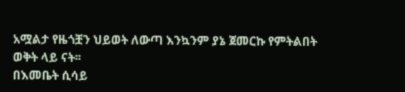አሟልታ የዜጎቿን ህይወት ለውጣ እንኳንም ያኔ ጀመርኩ የምትልበት ወቅት ላይ ናት፡፡
በእመቤት ሲሳይ